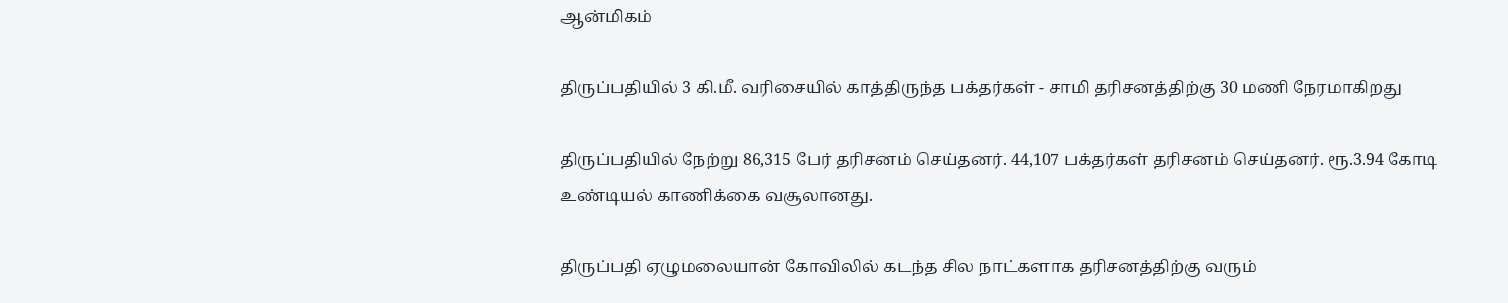ஆன்மிகம்

திருப்பதியில் 3 கி.மீ. வரிசையில் காத்திருந்த பக்தர்கள் - சாமி தரிசனத்திற்கு 30 மணி நேரமாகிறது

திருப்பதியில் நேற்று 86,315 பேர் தரிசனம் செய்தனர். 44,107 பக்தர்கள் தரிசனம் செய்தனர். ரூ.3.94 கோடி உண்டியல் காணிக்கை வசூலானது.

திருப்பதி ஏழுமலையான் கோவிலில் கடந்த சில நாட்களாக தரிசனத்திற்கு வரும்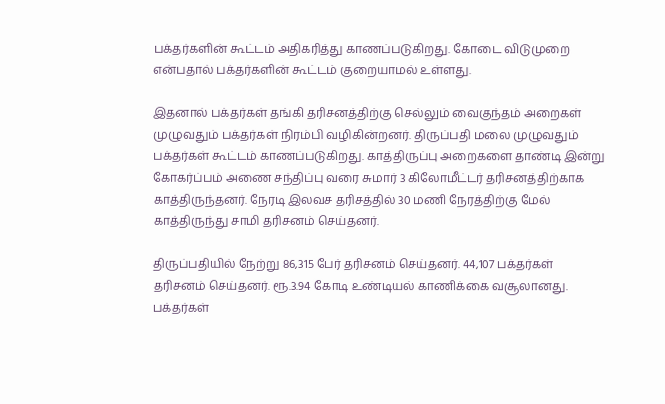பக்தர்களின் கூட்டம் அதிகரித்து காணப்படுகிறது. கோடை விடுமுறை என்பதால் பக்தர்களின் கூட்டம் குறையாமல் உள்ளது.

இதனால் பக்தர்கள் தங்கி தரிசனத்திற்கு செல்லும் வைகுந்தம் அறைகள் முழுவதும் பக்தர்கள் நிரம்பி வழிகின்றனர். திருப்பதி மலை முழுவதும் பக்தர்கள் கூட்டம் காணப்படுகிறது. காத்திருப்பு அறைகளை தாண்டி இன்று கோகர்ப்பம் அணை சந்திப்பு வரை சுமார் 3 கிலோமீட்டர் தரிசனத்திற்காக காத்திருந்தனர். நேரடி இலவச தரிசத்தில் 30 மணி நேரத்திற்கு மேல் காத்திருந்து சாமி தரிசனம் செய்தனர்.

திருப்பதியில் நேற்று 86,315 பேர் தரிசனம் செய்தனர். 44,107 பக்தர்கள் தரிசனம் செய்தனர். ரூ.3.94 கோடி உண்டியல் காணிக்கை வசூலானது. பக்தர்கள்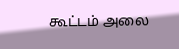கூட்டம் அலை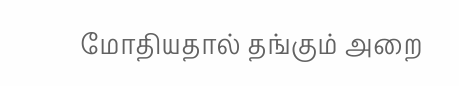மோதியதால் தங்கும் அறை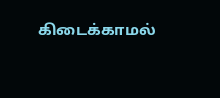கிடைக்காமல்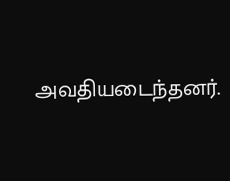அவதியடைந்தனர்.